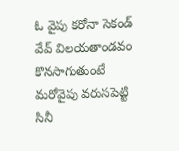ఓ వైపు కరోనా సెకండ్ వేవ్ విలయతాండవం కొనసాగుతుంటే మరోవైపు వరుసపెట్టి సినీ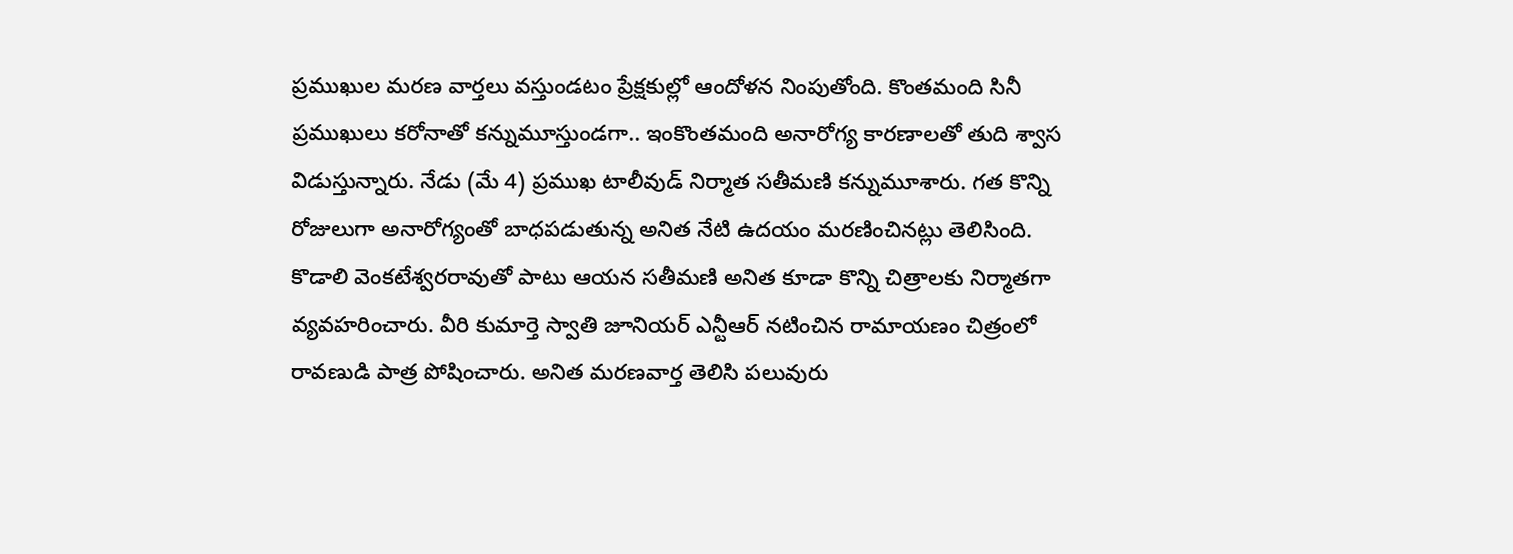ప్రముఖుల మరణ వార్తలు వస్తుండటం ప్రేక్షకుల్లో ఆందోళన నింపుతోంది. కొంతమంది సినీ ప్రముఖులు కరోనాతో కన్నుమూస్తుండగా.. ఇంకొంతమంది అనారోగ్య కారణాలతో తుది శ్వాస విడుస్తున్నారు. నేడు (మే 4) ప్రముఖ టాలీవుడ్ నిర్మాత సతీమణి కన్నుమూశారు. గత కొన్ని రోజులుగా అనారోగ్యంతో బాధపడుతున్న అనిత నేటి ఉదయం మరణించినట్లు తెలిసింది. కొడాలి వెంకటేశ్వరరావుతో పాటు ఆయన సతీమణి అనిత కూడా కొన్ని చిత్రాలకు నిర్మాతగా వ్యవహరించారు. వీరి కుమార్తె స్వాతి జూనియర్ ఎన్టీఆర్ నటించిన రామాయణం చిత్రంలో రావణుడి పాత్ర పోషించారు. అనిత మరణవార్త తెలిసి పలువురు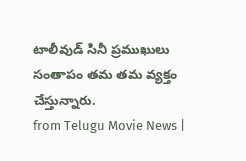టాలీవుడ్ సినీ ప్రముఖులు సంతాపం తమ తమ వ్యక్తం చేస్తున్నారు.
from Telugu Movie News |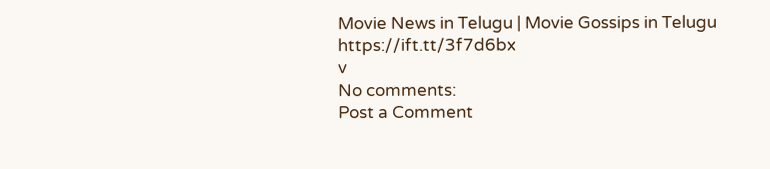Movie News in Telugu | Movie Gossips in Telugu https://ift.tt/3f7d6bx
v
No comments:
Post a Comment